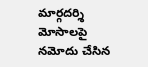మార్గదర్శి మోసాలపై నమోదు చేసిన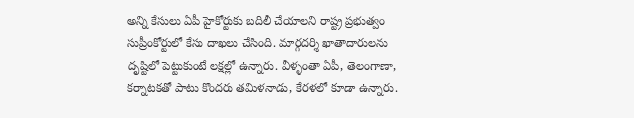అన్ని కేసులు ఏపీ హైకోర్టుకు బదిలీ చేయాలని రాష్ట్ర ప్రభుత్వం సుప్రీంకోర్టులో కేసు దాఖలు చేసింది. మార్గదర్శి ఖాతాదారులను దృష్టిలో పెట్టుకుంటే లక్షల్లో ఉన్నారు. వీళ్ళంతా ఏపీ, తెలంగాణా, కర్నాటకతో పాటు కొందరు తమిళనాడు, కేరళలో కూడా ఉన్నారు.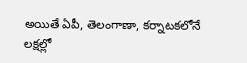అయితే ఏపీ, తెలంగాణా, కర్నాటకలోనే లక్షల్లో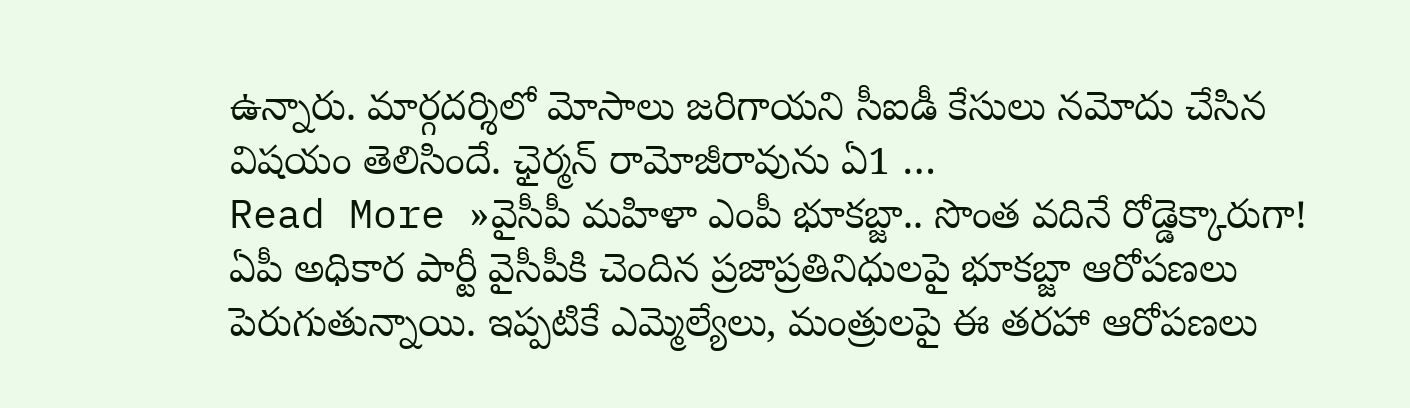ఉన్నారు. మార్గదర్శిలో మోసాలు జరిగాయని సీఐడీ కేసులు నమోదు చేసిన విషయం తెలిసిందే. ఛైర్మన్ రామోజీరావును ఏ1 …
Read More »వైసీపీ మహిళా ఎంపీ భూకబ్జా.. సొంత వదినే రోడ్డెక్కారుగా!
ఏపీ అధికార పార్టీ వైసీపీకి చెందిన ప్రజాప్రతినిధులపై భూకబ్జా ఆరోపణలు పెరుగుతున్నాయి. ఇప్పటికే ఎమ్మెల్యేలు, మంత్రులపై ఈ తరహా ఆరోపణలు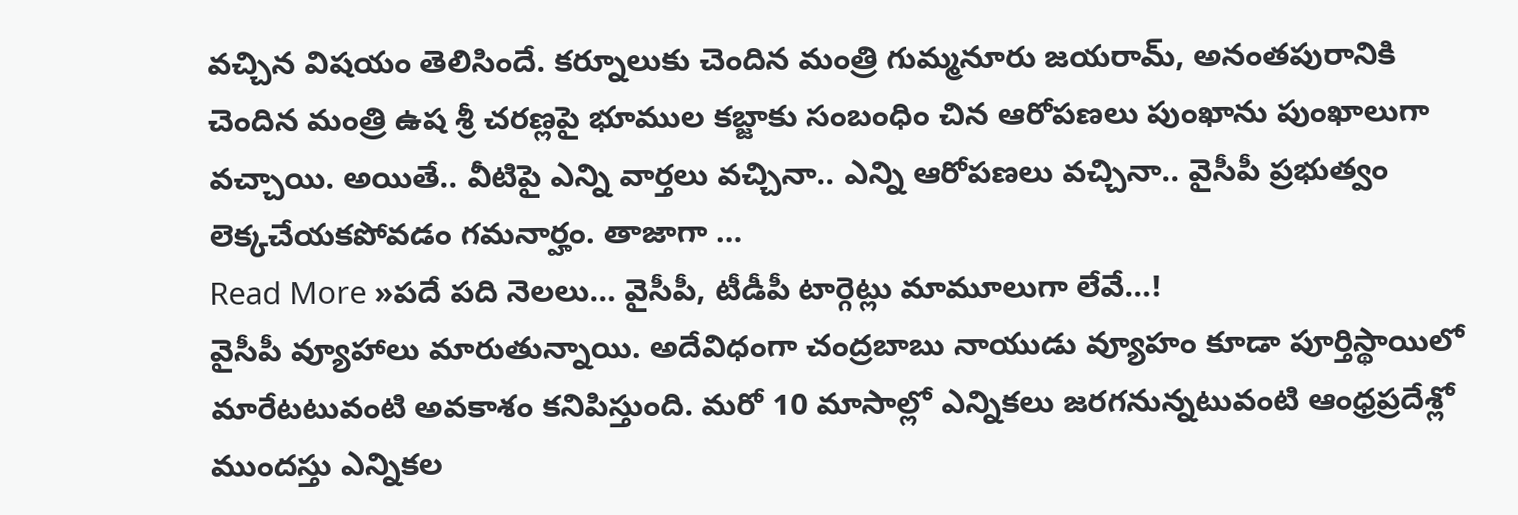వచ్చిన విషయం తెలిసిందే. కర్నూలుకు చెందిన మంత్రి గుమ్మనూరు జయరామ్, అనంతపురానికి చెందిన మంత్రి ఉష శ్రీ చరణ్లపై భూముల కబ్జాకు సంబంధిం చిన ఆరోపణలు పుంఖాను పుంఖాలుగా వచ్చాయి. అయితే.. వీటిపై ఎన్ని వార్తలు వచ్చినా.. ఎన్ని ఆరోపణలు వచ్చినా.. వైసీపీ ప్రభుత్వం లెక్కచేయకపోవడం గమనార్హం. తాజాగా …
Read More »పదే పది నెలలు… వైసీపీ, టీడీపీ టార్గెట్లు మామూలుగా లేవే…!
వైసీపీ వ్యూహాలు మారుతున్నాయి. అదేవిధంగా చంద్రబాబు నాయుడు వ్యూహం కూడా పూర్తిస్థాయిలో మారేటటువంటి అవకాశం కనిపిస్తుంది. మరో 10 మాసాల్లో ఎన్నికలు జరగనున్నటువంటి ఆంధ్రప్రదేశ్లో ముందస్తు ఎన్నికల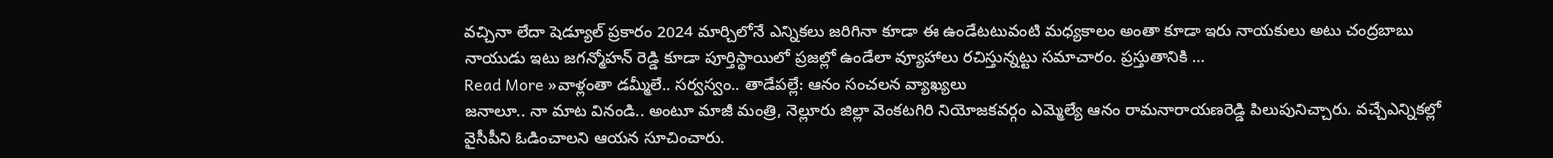వచ్చినా లేదా షెడ్యూల్ ప్రకారం 2024 మార్చిలోనే ఎన్నికలు జరిగినా కూడా ఈ ఉండేటటువంటి మధ్యకాలం అంతా కూడా ఇరు నాయకులు అటు చంద్రబాబు నాయుడు ఇటు జగన్మోహన్ రెడ్డి కూడా పూర్తిస్థాయిలో ప్రజల్లో ఉండేలా వ్యూహాలు రచిస్తున్నట్టు సమాచారం. ప్రస్తుతానికి …
Read More »వాళ్లంతా డమ్మీలే.. సర్వస్వం.. తాడేపల్లే: ఆనం సంచలన వ్యాఖ్యలు
జనాలూ.. నా మాట వినండి.. అంటూ మాజీ మంత్రి, నెల్లూరు జిల్లా వెంకటగిరి నియోజకవర్గం ఎమ్మెల్యే ఆనం రామనారాయణరెడ్డి పిలుపునిచ్చారు. వచ్చేఎన్నికల్లో వైసీపీని ఓడించాలని ఆయన సూచించారు.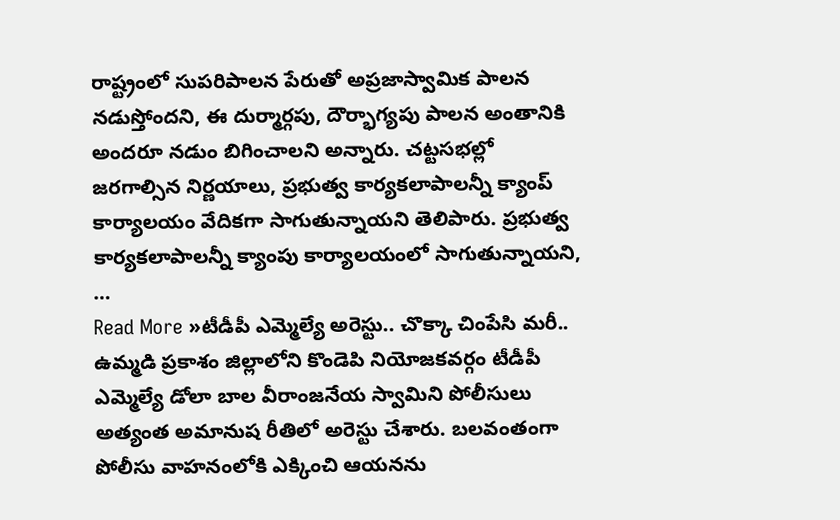రాష్ట్రంలో సుపరిపాలన పేరుతో అప్రజాస్వామిక పాలన నడుస్తోందని, ఈ దుర్మార్గపు, దౌర్భాగ్యపు పాలన అంతానికి అందరూ నడుం బిగించాలని అన్నారు. చట్టసభల్లో జరగాల్సిన నిర్ణయాలు, ప్రభుత్వ కార్యకలాపాలన్నీ క్యాంప్ కార్యాలయం వేదికగా సాగుతున్నాయని తెలిపారు. ప్రభుత్వ కార్యకలాపాలన్నీ క్యాంపు కార్యాలయంలో సాగుతున్నాయని, …
Read More »టీడీపీ ఎమ్మెల్యే అరెస్టు.. చొక్కా చింపేసి మరీ..
ఉమ్మడి ప్రకాశం జిల్లాలోని కొండెపి నియోజకవర్గం టీడీపీ ఎమ్మెల్యే డోలా బాల వీరాంజనేయ స్వామిని పోలీసులు అత్యంత అమానుష రీతిలో అరెస్టు చేశారు. బలవంతంగా పోలీసు వాహనంలోకి ఎక్కించి ఆయనను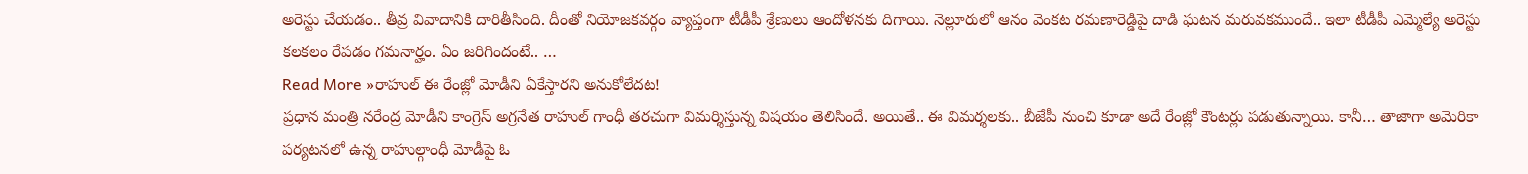అరెస్టు చేయడం.. తీవ్ర వివాదానికి దారితీసింది. దీంతో నియోజకవర్గం వ్యాప్తంగా టీడీపీ శ్రేణులు ఆందోళనకు దిగాయి. నెల్లూరులో ఆనం వెంకట రమణారెడ్డిపై దాడి ఘటన మరువకముందే.. ఇలా టీడీపీ ఎమ్మెల్యే అరెస్టు కలకలం రేపడం గమనార్హం. ఏం జరిగిందంటే.. …
Read More »రాహుల్ ఈ రేంజ్లో మోడీని ఏకేస్తారని అనుకోలేదట!
ప్రధాన మంత్రి నరేంద్ర మోడీని కాంగ్రెస్ అగ్రనేత రాహుల్ గాంధీ తరచుగా విమర్శిస్తున్న విషయం తెలిసిందే. అయితే.. ఈ విమర్శలకు.. బీజేపీ నుంచి కూడా అదే రేంజ్లో కౌంటర్లు పడుతున్నాయి. కానీ… తాజాగా అమెరికా పర్యటనలో ఉన్న రాహుల్గాంధీ మోడీపై ఓ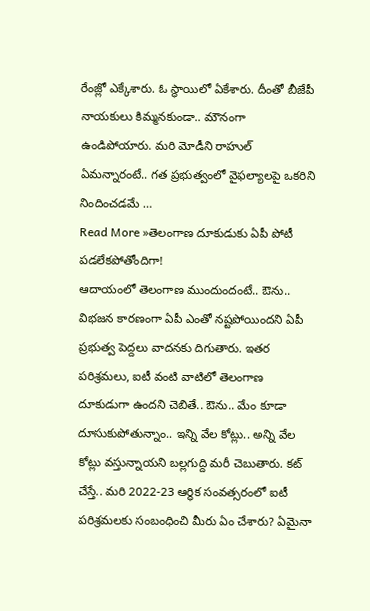రేంజ్లో ఎక్కేశారు. ఓ స్థాయిలో ఏకేశారు. దీంతో బీజేపీ నాయకులు కిమ్మనకుండా.. మౌనంగా ఉండిపోయారు. మరి మోడీని రాహుల్ ఏమన్నారంటే.. గత ప్రభుత్వంలో వైఫల్యాలపై ఒకరిని నిందించడమే …
Read More »తెలంగాణ దూకుడుకు ఏపీ పోటీ పడలేకపోతోందిగా!
ఆదాయంలో తెలంగాణ ముందుందంటే.. ఔను.. విభజన కారణంగా ఏపీ ఎంతో నష్టపోయిందని ఏపీ ప్రభుత్వ పెద్దలు వాదనకు దిగుతారు. ఇతర పరిశ్రమలు, ఐటీ వంటి వాటిలో తెలంగాణ దూకుడుగా ఉందని చెబితే.. ఔను.. మేం కూడా దూసుకుపోతున్నాం.. ఇన్ని వేల కోట్లు.. అన్ని వేల కోట్లు వస్తున్నాయని బల్లగుద్ది మరీ చెబుతారు. కట్ చేస్తే.. మరి 2022-23 ఆర్థిక సంవత్సరంలో ఐటీ పరిశ్రమలకు సంబంధించి మీరు ఏం చేశారు? ఏమైనా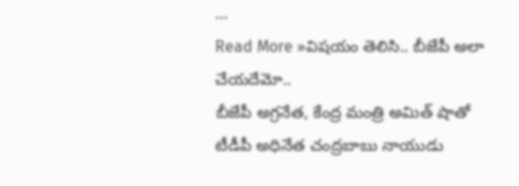…
Read More »విషయం తెలిసి.. బీజేపీ అలా చేయదేమో..
బీజేపీ అగ్రనేత, కేంద్ర మంత్రి అమిత్ షాతో టీడీపీ అధినేత చంద్రబాబు నాయుడు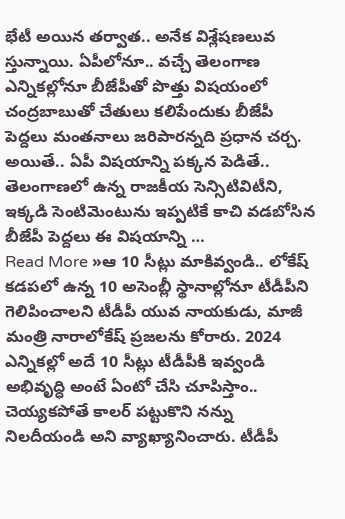భేటీ అయిన తర్వాత.. అనేక విశ్లేషణలువ స్తున్నాయి. ఏపీలోనూ.. వచ్చే తెలంగాణ ఎన్నికల్లోనూ బీజేపీతో పొత్తు విషయంలో చంద్రబాబుతో చేతులు కలిపేందుకు బీజేపీ పెద్దలు మంతనాలు జరిపారన్నది ప్రధాన చర్చ. అయితే.. ఏపీ విషయాన్ని పక్కన పెడితే.. తెలంగాణలో ఉన్న రాజకీయ సెన్సిటివిటీని, ఇక్కడి సెంటిమెంటును ఇప్పటికే కాచి వడబోసిన బీజేపీ పెద్దలు ఈ విషయాన్ని …
Read More »ఆ 10 సీట్లు మాకివ్వండి.. లోకేష్
కడపలో ఉన్న 10 అసెంబ్లీ స్థానాల్లోనూ టీడీపీని గెలిపించాలని టీడీపీ యువ నాయకుడు, మాజీ మంత్రి నారాలోకేష్ ప్రజలను కోరారు. 2024 ఎన్నికల్లో అదే 10 సీట్లు టీడీపీకి ఇవ్వండి అభివృద్ధి అంటే ఏంటో చేసి చూపిస్తాం.. చెయ్యకపోతే కాలర్ పట్టుకొని నన్ను నిలదీయండి అని వ్యాఖ్యానించారు. టీడీపీ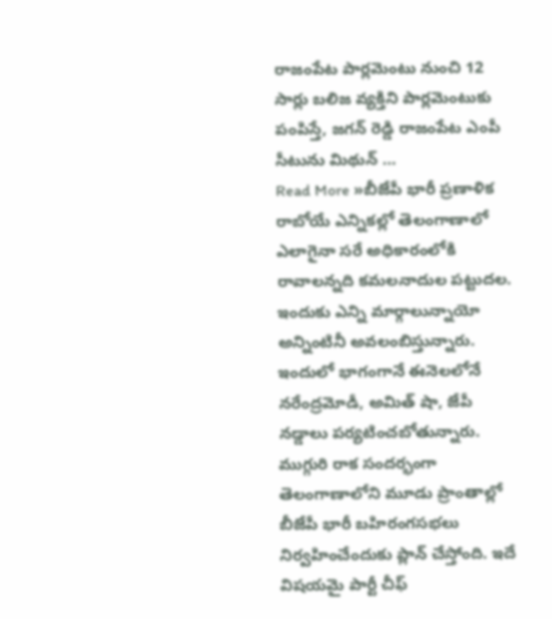రాజంపేట పార్లమెంటు నుంచి 12 సార్లు బలిజ వ్యక్తిని పార్లమెంటుకు పంపిస్తే, జగన్ రెడ్డి రాజంపేట ఎంపీ సీటును మిథున్ …
Read More »బీజేపీ భారీ ప్రణాళిక
రాబోయే ఎన్నికల్లో తెలంగాణాలో ఎలాగైనా సరే అధికారంలోకి రావాలన్నది కమలనాదుల పట్టుదల. ఇందుకు ఎన్ని మార్గాలున్నాయో అన్నింటినీ అవలంబిస్తున్నారు. ఇందులో భాగంగానే ఈనెలలోనే నరేంద్రమోడీ, అమిత్ షా, జేపీ నడ్డాలు పర్యటించబోతున్నారు. ముగ్గురి రాక సందర్భంగా తెలంగాణాలోని మూడు ప్రాంతాల్లో బీజేపీ భారీ బహిరంగసభలు నిర్వహించేందుకు ప్లాన్ చేస్తోంది. ఇదే విషయమై పార్టీ చీఫ్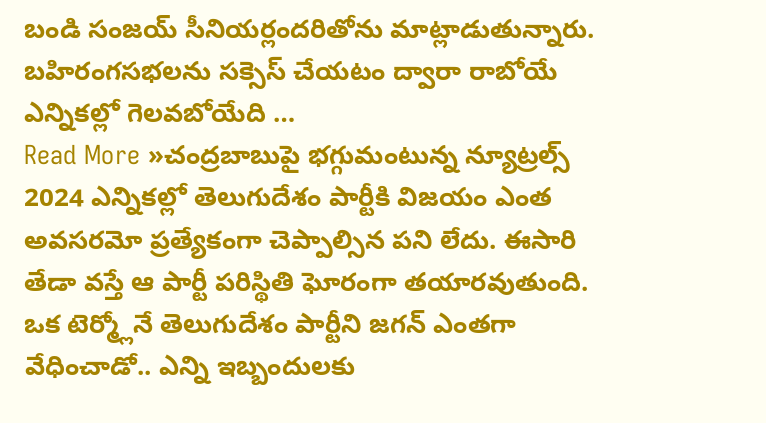బండి సంజయ్ సీనియర్లందరితోను మాట్లాడుతున్నారు. బహిరంగసభలను సక్సెస్ చేయటం ద్వారా రాబోయే ఎన్నికల్లో గెలవబోయేది …
Read More »చంద్రబాబుపై భగ్గుమంటున్న న్యూట్రల్స్
2024 ఎన్నికల్లో తెలుగుదేశం పార్టీకి విజయం ఎంత అవసరమో ప్రత్యేకంగా చెప్పాల్సిన పని లేదు. ఈసారి తేడా వస్తే ఆ పార్టీ పరిస్థితి ఘోరంగా తయారవుతుంది. ఒక టెర్మ్లోనే తెలుగుదేశం పార్టీని జగన్ ఎంతగా వేధించాడో.. ఎన్ని ఇబ్బందులకు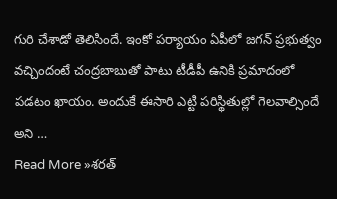గురి చేశాడో తెలిసిందే. ఇంకో పర్యాయం ఏపీలో జగన్ ప్రభుత్వం వచ్చిందంటే చంద్రబాబుతో పాటు టీడీపీ ఉనికి ప్రమాదంలో పడటం ఖాయం. అందుకే ఈసారి ఎట్టి పరిస్థితుల్లో గెలవాల్సిందే అని …
Read More »శరత్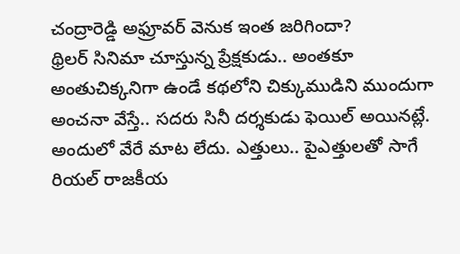చంద్రారెడ్డి అఫ్రూవర్ వెనుక ఇంత జరిగిందా?
థ్రిలర్ సినిమా చూస్తున్న ప్రేక్షకుడు.. అంతకూ అంతుచిక్కనిగా ఉండే కథలోని చిక్కుముడిని ముందుగా అంచనా వేస్తే.. సదరు సినీ దర్శకుడు ఫెయిల్ అయినట్లే. అందులో వేరే మాట లేదు. ఎత్తులు.. పైఎత్తులతో సాగే రియల్ రాజకీయ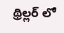థ్రిల్లర్ లో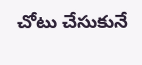చోటు చేసుకునే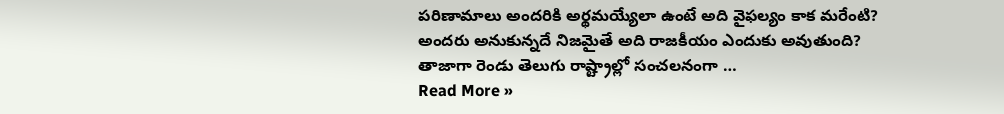పరిణామాలు అందరికి అర్థమయ్యేలా ఉంటే అది వైఫల్యం కాక మరేంటి? అందరు అనుకున్నదే నిజమైతే అది రాజకీయం ఎందుకు అవుతుంది? తాజాగా రెండు తెలుగు రాష్ట్రాల్లో సంచలనంగా …
Read More »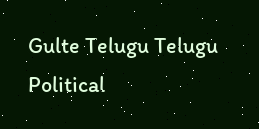Gulte Telugu Telugu Political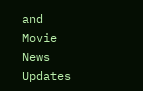and Movie News Updates